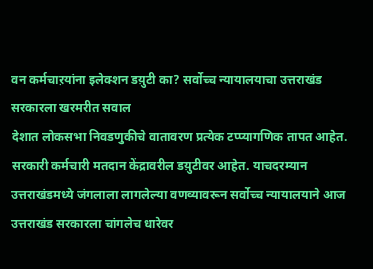वन कर्मचाऱयांना इलेक्शन डय़ुटी का? सर्वोच्च न्यायालयाचा उत्तराखंड सरकारला खरमरीत सवाल
देशात लोकसभा निवडणुकीचे वातावरण प्रत्येक टप्प्यागणिक तापत आहेत. सरकारी कर्मचारी मतदान केंद्रावरील डय़ुटीवर आहेत. याचदरम्यान उत्तराखंडमध्ये जंगलाला लागलेल्या वणव्यावरून सर्वोच्च न्यायालयाने आज उत्तराखंड सरकारला चांगलेच धारेवर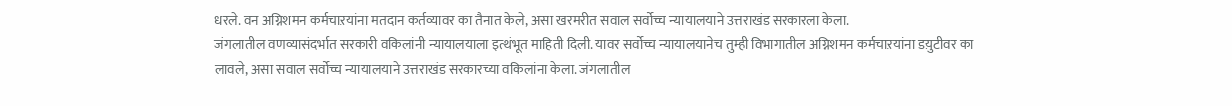धरले. वन अग्निशमन कर्मचाऱयांना मतदान कर्तव्यावर का तैनात केले, असा खरमरीत सवाल सर्वोच्च न्यायालयाने उत्तराखंड सरकारला केला.
जंगलातील वणव्यासंदर्भात सरकारी वकिलांनी न्यायालयाला इत्थंभूत माहिती दिली. यावर सर्वोच्च न्यायालयानेच तुम्ही विभागातील अग्निशमन कर्मचाऱयांना डय़ुटीवर का लावले, असा सवाल सर्वोच्च न्यायालयाने उत्तराखंड सरकारच्या वकिलांना केला. जंगलातील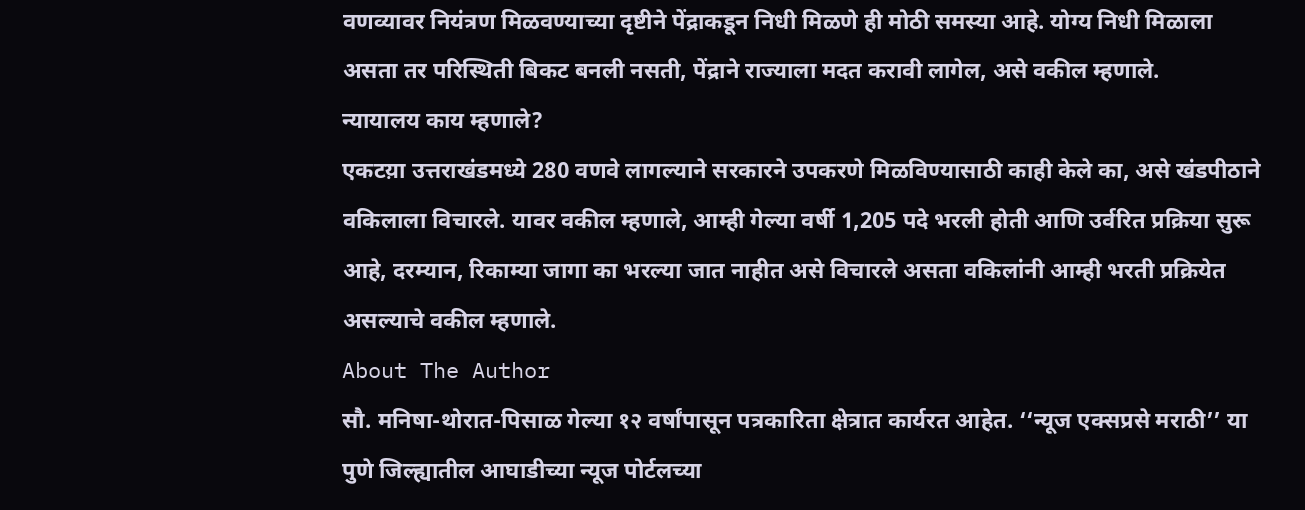वणव्यावर नियंत्रण मिळवण्याच्या दृष्टीने पेंद्राकडून निधी मिळणे ही मोठी समस्या आहे. योग्य निधी मिळाला असता तर परिस्थिती बिकट बनली नसती, पेंद्राने राज्याला मदत करावी लागेल, असे वकील म्हणाले.
न्यायालय काय म्हणाले?
एकटय़ा उत्तराखंडमध्ये 280 वणवे लागल्याने सरकारने उपकरणे मिळविण्यासाठी काही केले का, असे खंडपीठाने वकिलाला विचारले. यावर वकील म्हणाले, आम्ही गेल्या वर्षी 1,205 पदे भरली होती आणि उर्वरित प्रक्रिया सुरू आहे, दरम्यान, रिकाम्या जागा का भरल्या जात नाहीत असे विचारले असता वकिलांनी आम्ही भरती प्रक्रियेत असल्याचे वकील म्हणाले.
About The Author
सौ. मनिषा-थोरात-पिसाळ गेल्या १२ वर्षांपासून पत्रकारिता क्षेत्रात कार्यरत आहेत. ‘‘न्यूज एक्सप्रसे मराठी’’ या पुणे जिल्ह्यातील आघाडीच्या न्यूज पोर्टलच्या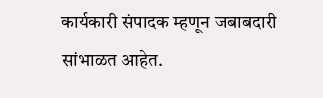कार्यकारी संपादक म्हणून जबाबदारी सांभाळत आहेत.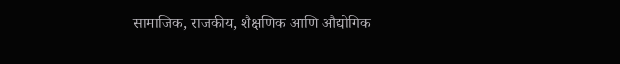सामाजिक, राजकीय, शैक्षणिक आणि औद्योगिक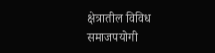क्षेत्रातील विविध समाजपयोगी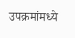उपक्रमांमध्ये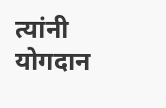त्यांनी योगदान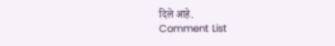दिले आहे.
Comment List